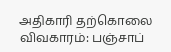அதிகாரி தற்கொலை விவகாரம்: பஞ்சாப்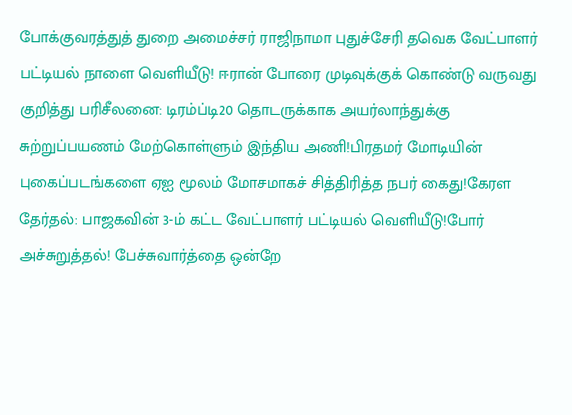போக்குவரத்துத் துறை அமைச்சர் ராஜிநாமா புதுச்சேரி தவெக வேட்பாளர் பட்டியல் நாளை வெளியீடு! ஈரான் போரை முடிவுக்குக் கொண்டு வருவது குறித்து பரிசீலனை: டிரம்ப்டி20 தொடருக்காக அயர்லாந்துக்கு சுற்றுப்பயணம் மேற்கொள்ளும் இந்திய அணி!பிரதமர் மோடியின் புகைப்படங்களை ஏஐ மூலம் மோசமாகச் சித்திரித்த நபர் கைது!கேரள தேர்தல்: பாஜகவின் 3-ம் கட்ட வேட்பாளர் பட்டியல் வெளியீடு!போர் அச்சுறுத்தல்! பேச்சுவார்த்தை ஒன்றே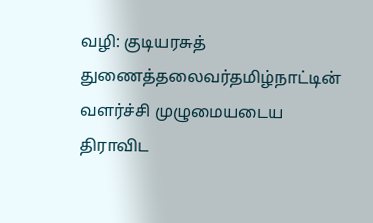வழி: குடியரசுத் துணைத்தலைவர்தமிழ்நாட்டின் வளர்ச்சி முழுமையடைய திராவிட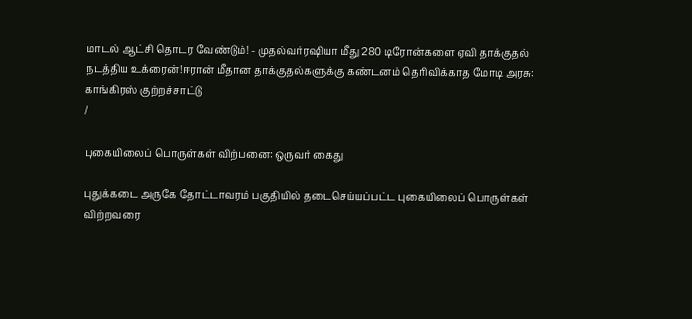மாடல் ஆட்சி தொடர வேண்டும்! - முதல்வர்ரஷியா மீது 280 டிரோன்களை ஏவி தாக்குதல் நடத்திய உக்ரைன்!ஈரான் மீதான தாக்குதல்களுக்கு கண்டனம் தெரிவிக்காத மோடி அரசு: காங்கிரஸ் குற்றச்சாட்டு
/

புகையிலைப் பொருள்கள் விற்பனை: ஒருவர் கைது

புதுக்கடை அருகே தோட்டாவரம் பகுதியில் தடைசெய்யப்பட்ட புகையிலைப் பொருள்கள் விற்றவரை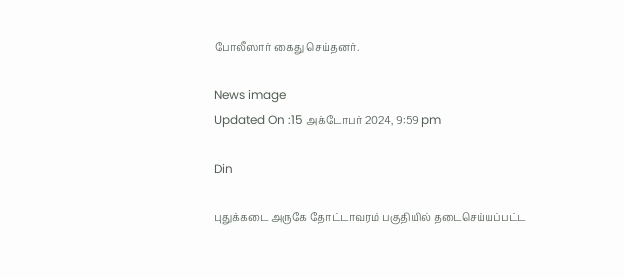போலீஸார் கைது செய்தனர்.

News image
Updated On :15 அக்டோபர் 2024, 9:59 pm

Din

புதுக்கடை அருகே தோட்டாவரம் பகுதியில் தடைசெய்யப்பட்ட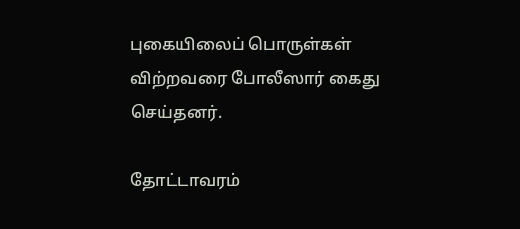புகையிலைப் பொருள்கள் விற்றவரை போலீஸார் கைது செய்தனர்.

தோட்டாவரம்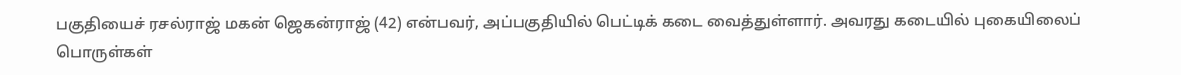பகுதியைச் ரசல்ராஜ் மகன் ஜெகன்ராஜ் (42) என்பவர், அப்பகுதியில் பெட்டிக் கடை வைத்துள்ளார். அவரது கடையில் புகையிலைப் பொருள்கள்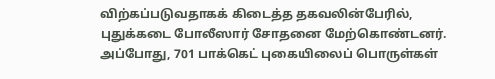விற்கப்படுவதாகக் கிடைத்த தகவலின்பேரில், புதுக்கடை போலீஸார் சோதனை மேற்கொண்டனர். அப்போது, 701 பாக்கெட் புகையிலைப் பொருள்கள்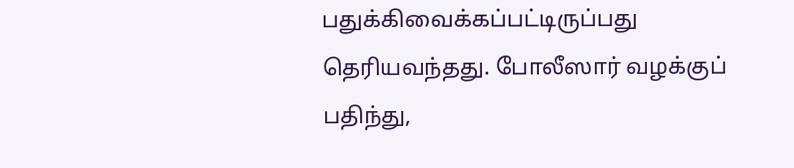பதுக்கிவைக்கப்பட்டிருப்பது தெரியவந்தது. போலீஸார் வழக்குப் பதிந்து,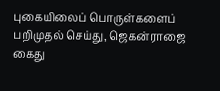புகையிலைப் பொருள்களைப் பறிமுதல் செய்து, ஜெகன்ராஜை கைது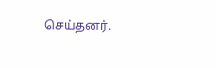செய்தனர்.